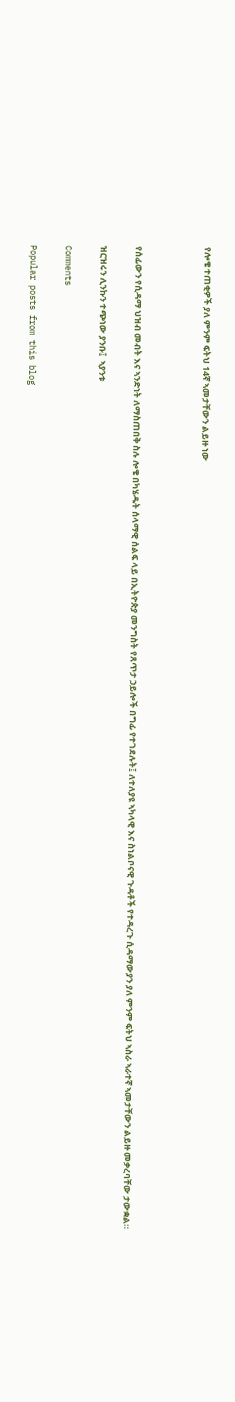የሎቄ ተጠቂዎች ያለ ምንም ፍትህ 14ኛ ኣመታቸውን ልይዙ ነው



የሰፊውን የሲዳማ ህዝብ መብት እና ኣንድነት ለማስጠበቅ ስሉ ሎቄ በካሄዱት ሰላማዊ ሰልፍ ላይ በኢትዮጵያ መንግስት የጸጥታ ኃይሎች በግፊ የተገደሉት፤ ለተለያዩ ኣካላዊ እና ስነልቦናዊ ጉዳቶች የተዳረጉ ሲዳማውያን ያለ ምንም ፍትህ ኣስራ ኣራተኛ ኣመታቸውን ልይዙ መቃረባቸው ታውቋል።

ዝርዝሩን ሊንኩን ተጭነው ያንቡ፤  ኣያንቱ

Comments

Popular posts from this blog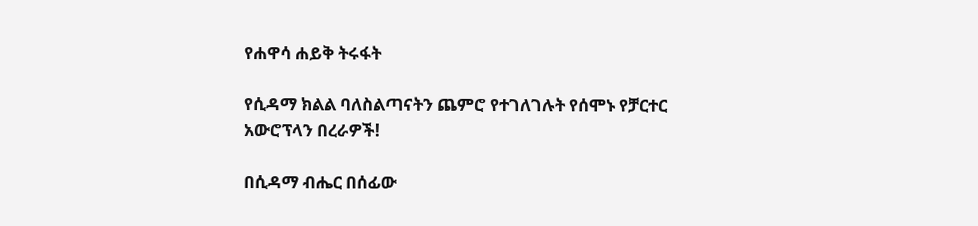የሐዋሳ ሐይቅ ትሩፋት

የሲዳማ ክልል ባለስልጣናትን ጨምሮ የተገለገሉት የሰሞኑ የቻርተር አውሮፕላን በረራዎች!

በሲዳማ ብሔር በሰፊው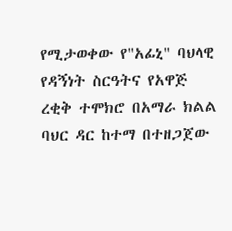የሚታወቀው የ"አፊኒ" ባህላዊ የዳኝነት ስርዓትና የአዋጅ ረቂቅ ተሞክሮ በአማራ ክልል ባህር ዳር ከተማ በተዘጋጀው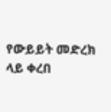የውይይት መድረክ ላይ ቀረበ